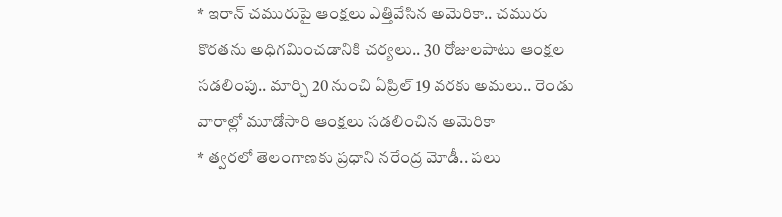* ఇరాన్ చమురుపై ఆంక్షలు ఎత్తివేసిన అమెరికా.. చమురు కొరతను అధిగమించడానికి చర్యలు.. 30 రోజులపాటు ఆంక్షల సడలింపు.. మార్చి 20 నుంచి ఏప్రిల్ 19 వరకు అమలు.. రెండు వారాల్లో మూడోసారి ఆంక్షలు సడలించిన అమెరికా
* త్వరలో తెలంగాణకు ప్రధాని నరేంద్ర మోడీ.. పలు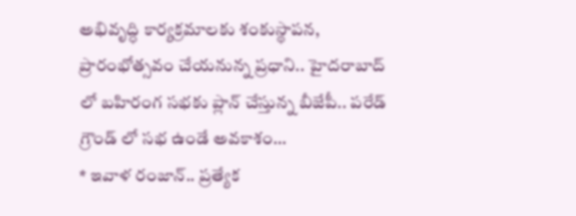అభివృద్ధి కార్యక్రమాలకు శంకుస్థాపన, ప్రారంభోత్సవం చేయనున్న ప్రధాని.. హైదరాబాద్ లో బహిరంగ సభకు ప్లాన్ చేస్తున్న బీజేపీ.. పరేడ్ గ్రౌండ్ లో సభ ఉండే అవకాశం…
* ఇవాళ రంజాన్.. ప్రత్యేక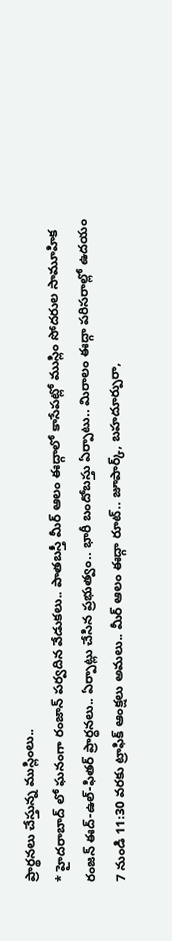ప్రార్థనలు చేస్తున్న ముస్లింలు..
* హైదరాబాద్ లో ఘనంగా రంజాన్ పర్వదిన వేడుకలు.. పాతబస్తీ మీర్ ఆలం ఈద్గాలో కాసేపట్లో ముస్లిం సోదరుల సామూహిక రంజన్ ఈద్-ఉల్-ఫితర్ ప్రార్ధనలు.. ఏర్పాట్లు చేసిన ప్రభుత్వం.. భారీ బందోబస్తు ఏర్పాటు.. మిరాలం ఈద్గా పరిసరాల్లో ఉదయం 7 నుండి 11:30 వరకు ట్రాఫిక్ ఆంక్షలు అమలు.. మీర్ ఆలం ఈద్గా రూట్.. జూపార్క్, బహదూర్పురా,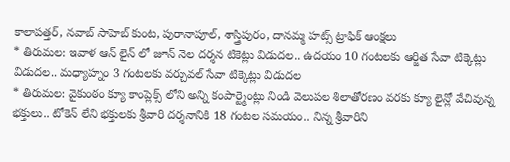కాలాపత్తర్, నవాబ్ సాహెబ్ కుంట, పురానాపూల్, శాస్త్రిపురం, దానమ్మ హట్స్ ట్రాఫిక్ ఆంక్షలు
* తిరుమల: ఇవాళ ఆన్ లైన్ లో జూన్ నెల దర్శన టికెట్లు విడుదల.. ఉదయం 10 గంటలకు ఆర్జిత సేవా టిక్కెట్లు విడుదల.. మధ్యాహ్నం 3 గంటలకు వర్చువల్ సేవా టిక్కెట్లు విడుదల
* తిరుమల: వైకుంఠం క్యూ కాంప్లెక్స్ లోని అన్ని కంపార్ట్మెంట్లు నిండి వెలుపల శిలాతోరణం వరకు క్యూ లైన్లో వేచివున్న భక్తులు.. టోకెన్ లేని భక్తులకు శ్రీవారి దర్శనానికి 18 గంటల సమయం.. నిన్న శ్రీవారిని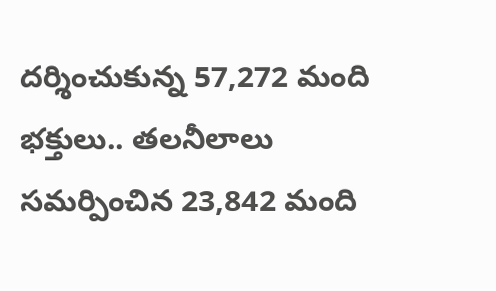దర్శించుకున్న 57,272 మంది భక్తులు.. తలనీలాలు సమర్పించిన 23,842 మంది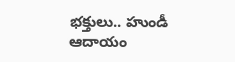భక్తులు.. హుండీ ఆదాయం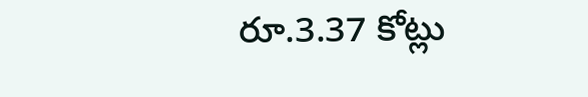రూ.3.37 కోట్లు